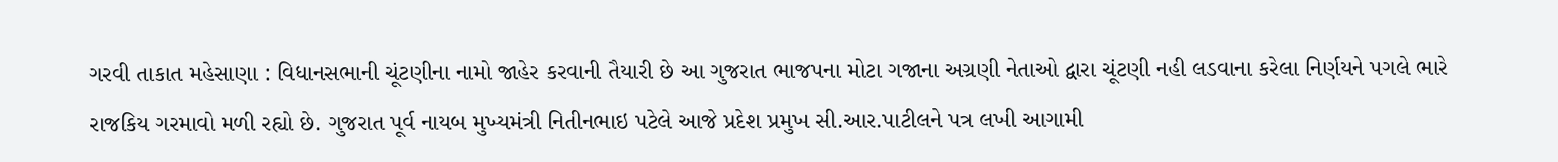ગરવી તાકાત મહેસાણા : વિધાનસભાની ચૂંટણીના નામો જાહેર કરવાની તૈયારી છે આ ગુજરાત ભાજપના મોટા ગજાના અગ્રણી નેતાઓ દ્વારા ચૂંટણી નહી લડવાના કરેલા નિર્ણયને પગલે ભારે રાજકિય ગરમાવો મળી રહ્યો છે. ગુજરાત પૂર્વ નાયબ મુખ્યમંત્રી નિતીનભાઇ પટેલે આજે પ્રદેશ પ્રમુખ સી.આર.પાટીલને પત્ર લખી આગામી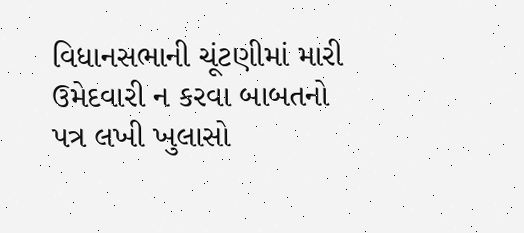વિધાનસભાની ચૂંટણીમાં મારી ઉમેદવારી ન કરવા બાબતનો
પત્ર લખી ખુલાસો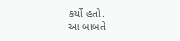કર્યો હતો.
આ બાબતે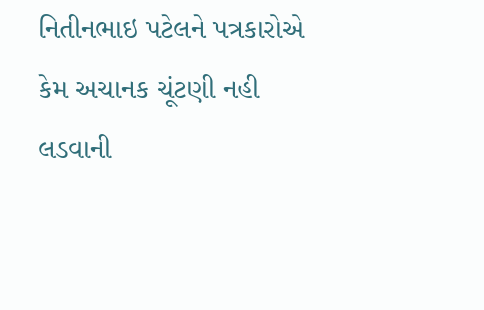નિતીનભાઇ પટેલને પત્રકારોએ કેમ અચાનક ચૂંટણી નહી લડવાની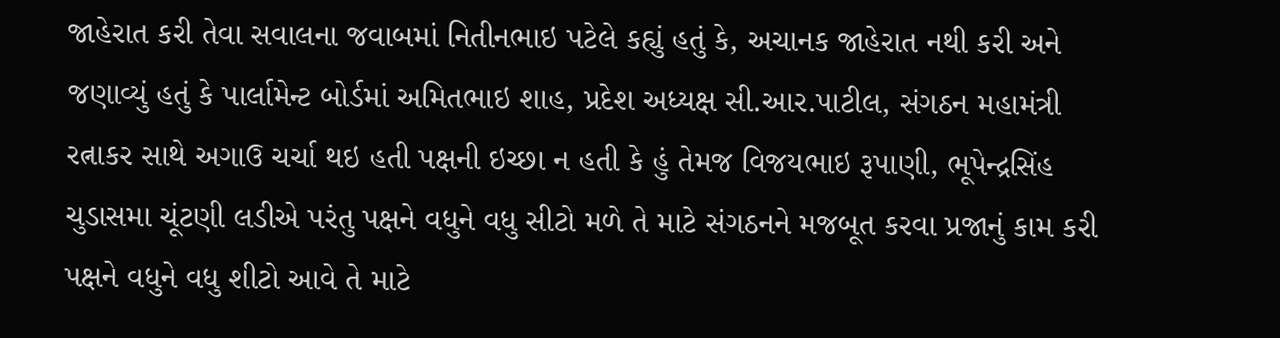જાહેરાત કરી તેવા સવાલના જવાબમાં નિતીનભાઇ પટેલે કહ્યું હતું કે, અચાનક જાહેરાત નથી કરી અને જણાવ્યું હતું કે પાર્લામેન્ટ બોર્ડમાં અમિતભાઇ શાહ, પ્રદેશ અધ્યક્ષ સી.આર.પાટીલ, સંગઠન મહામંત્રી રત્નાકર સાથે અગાઉ ચર્ચા થઇ હતી પક્ષની ઇચ્છા ન હતી કે હું તેમજ વિજયભાઇ રૂપાણી, ભૂપેન્દ્રસિંહ ચુડાસમા ચૂંટણી લડીએ પરંતુ પક્ષને વધુને વધુ સીટો મળે તે માટે સંગઠનને મજબૂત કરવા પ્રજાનું કામ કરી પક્ષને વધુને વધુ શીટો આવે તે માટે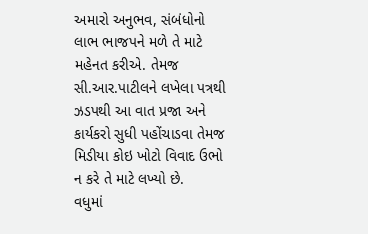અમારો અનુભવ, સંબંધોનો લાભ ભાજપને મળે તે માટે મહેનત કરીએ. તેમજ સી.આર.પાટીલને લખેલા પત્રથી ઝડપથી આ વાત પ્રજા અને કાર્યકરો સુધી પહોંચાડવા તેમજ મિડીયા કોઇ ખોટો વિવાદ ઉભો ન કરે તે માટે લખ્યો છે.
વધુમાં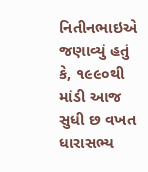નિતીનભાઇએ જણાવ્યું હતું કે, ૧૯૯૦થી માંડી આજ સુધી છ વખત ધારાસભ્ય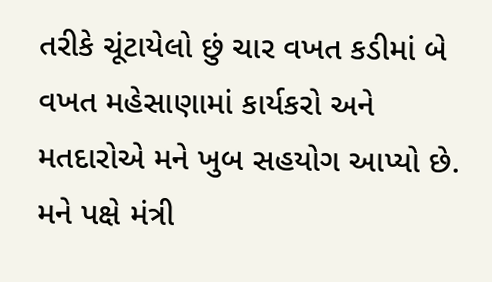તરીકે ચૂંટાયેલો છું ચાર વખત કડીમાં બે વખત મહેસાણામાં કાર્યકરો અને મતદારોએ મને ખુબ સહયોગ આપ્યો છે. મને પક્ષે મંત્રી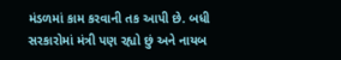મંડળમાં કામ કરવાની તક આપી છે. બધી સરકારોમાં મંત્રી પણ રહ્યો છું અને નાયબ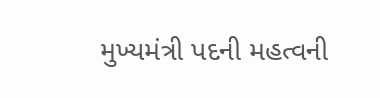મુખ્યમંત્રી પદની મહત્વની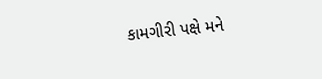કામગીરી પક્ષે મને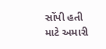સોંપી હતી માટે અમારી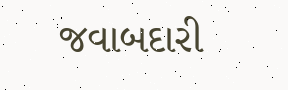જવાબદારી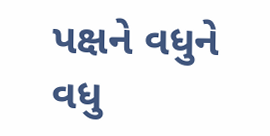પક્ષને વધુને વધુ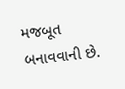મજબૂત બનાવવાની છે.